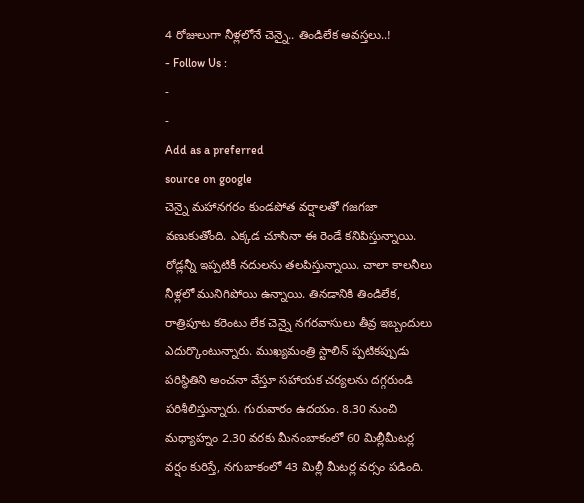4 రోజులుగా నీళ్లలోనే చెన్నై.. తిండిలేక అవస్తలు..!
- Follow Us :
-
-
Add as a preferred
source on google
చెన్నై మహానగరం కుండపోత వర్షాలతో గజగజా వణుకుతోంది. ఎక్కడ చూసినా ఈ రెండే కనిపిస్తున్నాయి. రోడ్లన్నీ ఇప్పటికీ నదులను తలపిస్తున్నాయి. చాలా కాలనీలు నీళ్లలో మునిగిపోయి ఉన్నాయి. తినడానికి తిండిలేక, రాత్రిపూట కరెంటు లేక చెన్నై నగరవాసులు తీవ్ర ఇబ్బందులు ఎదుర్కొంటున్నారు. ముఖ్యమంత్రి స్టాలిన్ ప్పటికప్పుడు పరిస్థితిని అంచనా వేస్తూ సహాయక చర్యలను దగ్గరుండి పరిశీలిస్తున్నారు. గురువారం ఉదయం. 8.30 నుంచి మధ్యాహ్నం 2.30 వరకు మీనంబాకంలో 60 మిల్లీమీటర్ల వర్షం కురిస్తే, నగుబాకంలో 43 మిల్లీ మీటర్ల వర్సం పడింది.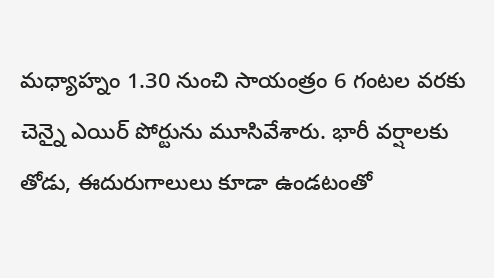మధ్యాహ్నం 1.30 నుంచి సాయంత్రం 6 గంటల వరకు చెన్నై ఎయిర్ పోర్టును మూసివేశారు. భారీ వర్షాలకు తోడు, ఈదురుగాలులు కూడా ఉండటంతో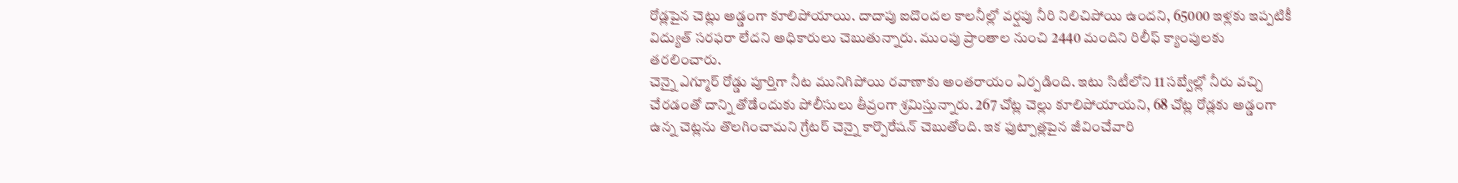రోడ్లపైన చెట్లు అడ్డంగా కూలిపోయాయి. దాదాపు ఐదొందల కాలనీల్లో వర్షపు నీరి నిలిచిపోయి ఉందని, 65000 ఇళ్లకు ఇప్పటికీ విద్యుత్ సరఫరా లేదని అధికారులు చెబుతున్నారు. ముంపు ప్రాంతాల నుంచి 2440 మందిని రిలీఫ్ క్యాంపులకు తరలించారు.
చెన్నై ఎగ్మూర్ రోడ్డు పూర్తిగా నీట మునిగిపోయి రవాణాకు అంతరాయం ఏర్పడింది. ఇటు సిటీలోని 11 సబ్వేల్లో నీరు వచ్చి చేరడంతో దాన్ని తోడేందుకు పోలీసులు తీవ్రంగా శ్రమిస్తున్నారు. 267 చోట్ల చెల్లు కూలిపోయాయని, 68 చోట్ల రోడ్లకు అడ్డంగా ఉన్న చెట్లను తొలగించామని గ్రేటర్ చెన్నై కార్పొరేషన్ చెబుతోంది. ఇక ఫుట్పాత్లపైన జీవించేవారి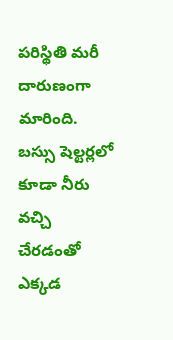పరిస్థితి మరీ దారుణంగా మారింది. బస్సు షెల్టర్లలో కూడా నీరు వచ్చి చేరడంతో ఎక్కడ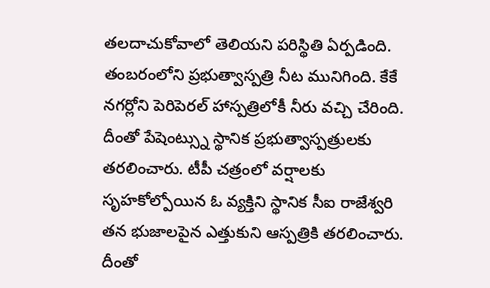తలదాచుకోవాలో తెలియని పరిస్థితి ఏర్పడింది. తంబరంలోని ప్రభుత్వాస్పత్రి నీట మునిగింది. కేకే నగర్లోని పెరిపెరల్ హాస్పత్రిలోకీ నీరు వచ్చి చేరింది. దీంతో పేషెంట్స్ను స్థానిక ప్రభుత్వాస్పత్రులకు తరలించారు. టీపీ చత్రంలో వర్షాలకు సృహకోల్పోయిన ఓ వ్యక్తిని స్థానిక సీఐ రాజేశ్వరి తన భుజాలపైన ఎత్తుకుని ఆస్పత్రికి తరలించారు. దీంతో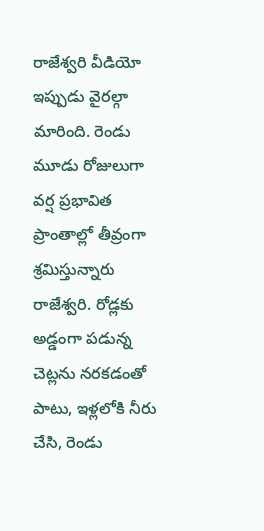రాజేశ్వరి వీడియో ఇప్పుడు వైరల్గా మారింది. రెండు మూడు రోజులుగా వర్ష ప్రభావిత ప్రాంతాల్లో తీవ్రంగా శ్రమిస్తున్నారు రాజేశ్వరి. రోడ్లకు అడ్డంగా పడున్న చెట్లను నరకడంతో పాటు, ఇళ్లలోకి నీరు చేసి, రెండు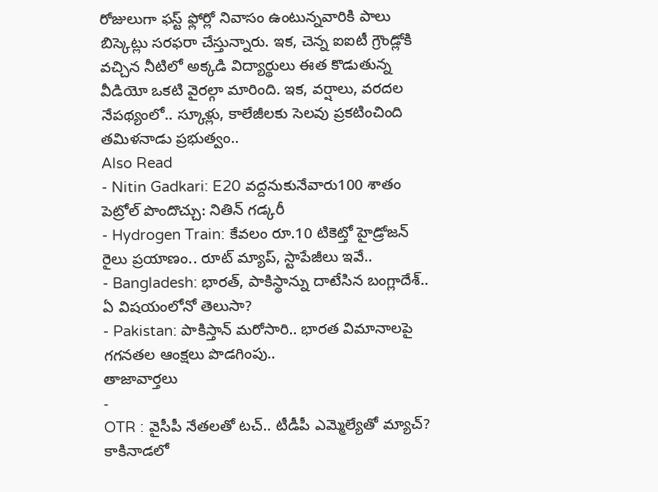రోజులుగా ఫస్ట్ ఫ్లోర్లో నివాసం ఉంటున్నవారికి పాలు బిస్కెట్లు సరఫరా చేస్తున్నారు. ఇక, చెన్న ఐఐటీ గ్రౌండ్లోకి వచ్చిన నీటిలో అక్కడి విద్యార్థులు ఈత కొడుతున్న వీడియో ఒకటి వైరల్గా మారింది. ఇక, వర్షాలు, వరదల నేపథ్యంలో.. స్కూళ్లు, కాలేజీలకు సెలవు ప్రకటించింది తమిళనాడు ప్రభుత్వం..
Also Read
- Nitin Gadkari: E20 వద్దనుకునేవారు100 శాతం పెట్రోల్ పొందొచ్చు: నితిన్ గడ్కరీ
- Hydrogen Train: కేవలం రూ.10 టికెట్తో హైడ్రోజన్ రైలు ప్రయాణం.. రూట్ మ్యాప్, స్టాపేజీలు ఇవే..
- Bangladesh: భారత్, పాకిస్థాన్ను దాటేసిన బంగ్లాదేశ్.. ఏ విషయంలోనో తెలుసా?
- Pakistan: పాకిస్తాన్ మరోసారి.. భారత విమానాలపై గగనతల ఆంక్షలు పొడగింపు..
తాజావార్తలు
-
OTR : వైసీపీ నేతలతో టచ్.. టీడీపీ ఎమ్మెల్యేతో మ్యాచ్? కాకినాడలో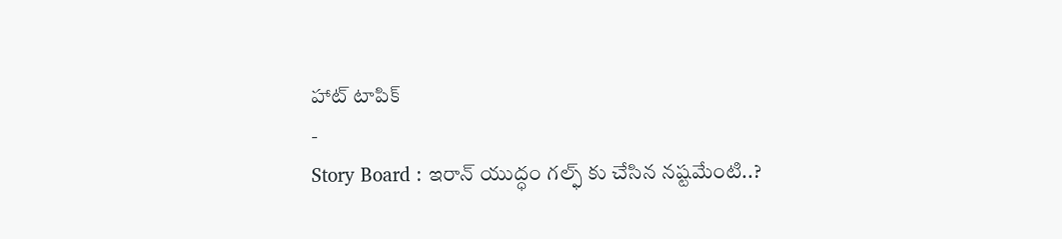హాట్ టాపిక్
-
Story Board : ఇరాన్ యుద్ధం గల్ఫ్ కు చేసిన నష్టమేంటి..?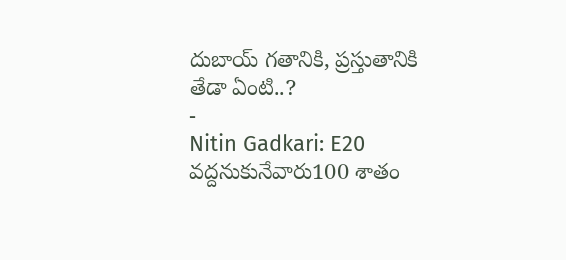దుబాయ్ గతానికి, ప్రస్తుతానికి తేడా ఏంటి..?
-
Nitin Gadkari: E20 వద్దనుకునేవారు100 శాతం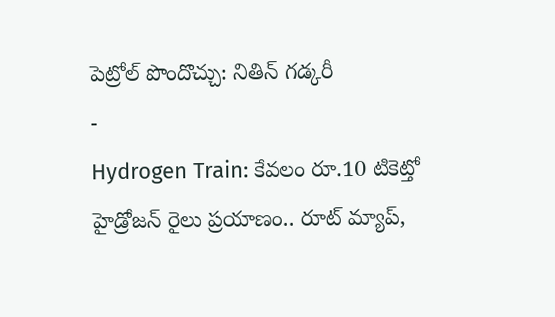పెట్రోల్ పొందొచ్చు: నితిన్ గడ్కరీ
-
Hydrogen Train: కేవలం రూ.10 టికెట్తో హైడ్రోజన్ రైలు ప్రయాణం.. రూట్ మ్యాప్,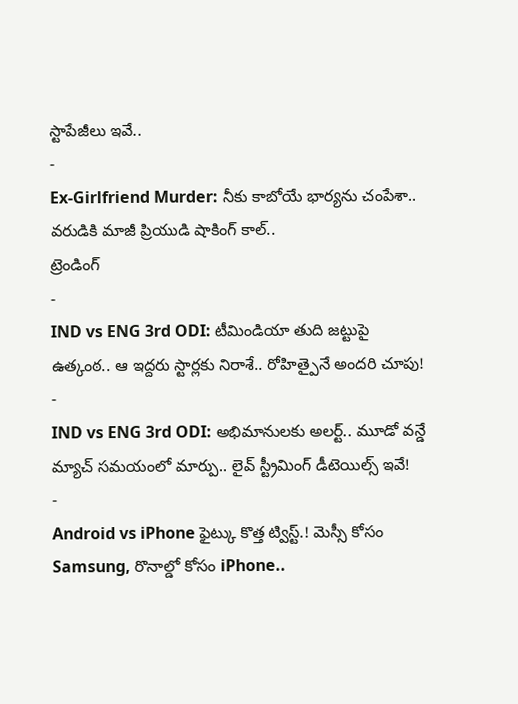స్టాపేజీలు ఇవే..
-
Ex-Girlfriend Murder: నీకు కాబోయే భార్యను చంపేశా.. వరుడికి మాజీ ప్రియుడి షాకింగ్ కాల్..
ట్రెండింగ్
-
IND vs ENG 3rd ODI: టీమిండియా తుది జట్టుపై ఉత్కంఠ.. ఆ ఇద్దరు స్టార్లకు నిరాశే.. రోహిత్పైనే అందరి చూపు!
-
IND vs ENG 3rd ODI: అభిమానులకు అలర్ట్.. మూడో వన్డే మ్యాచ్ సమయంలో మార్పు.. లైవ్ స్ట్రీమింగ్ డీటెయిల్స్ ఇవే!
-
Android vs iPhone ఫైట్కు కొత్త ట్విస్ట్.! మెస్సీ కోసం Samsung, రొనాల్డో కోసం iPhone..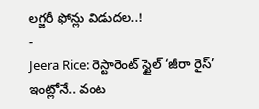లగ్జరీ ఫోన్లు విడుదల..!
-
Jeera Rice: రెస్టారెంట్ స్టైల్ ‘జీరా రైస్’ ఇంట్లోనే.. వంట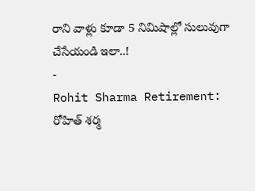రాని వాళ్లు కూడా 5 నిమిషాల్లో సులువుగా చేసేయండి ఇలా..!
-
Rohit Sharma Retirement: రోహిత్ శర్మ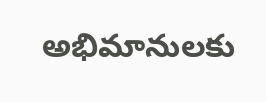అభిమానులకు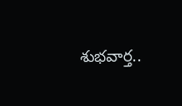శుభవార్త..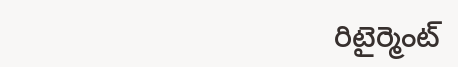రిటైర్మెంట్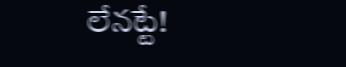లేనట్టే!